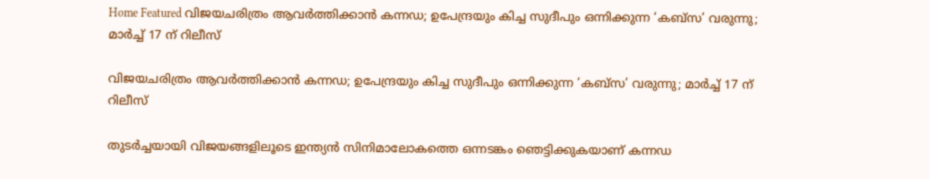Home Featured വിജയചരിത്രം ആവര്‍ത്തിക്കാന്‍ കന്നഡ; ഉപേന്ദ്രയും കിച്ച സുദീപും ഒന്നിക്കുന്ന ‘കബ്‌സ’ വരുന്നു; മാര്‍ച്ച്‌ 17 ന് റിലീസ്

വിജയചരിത്രം ആവര്‍ത്തിക്കാന്‍ കന്നഡ; ഉപേന്ദ്രയും കിച്ച സുദീപും ഒന്നിക്കുന്ന ‘കബ്‌സ’ വരുന്നു; മാര്‍ച്ച്‌ 17 ന് റിലീസ്

തുടര്‍ച്ചയായി വിജയങ്ങളിലൂടെ ഇന്ത്യന്‍ സിനിമാലോകത്തെ ഒ‌ന്നടങ്കം ഞെട്ടിക്കുകയാണ് കന്നഡ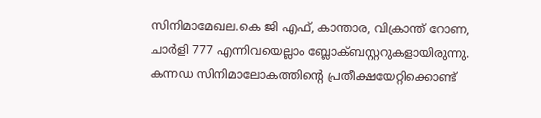സിനിമാമേഖല.കെ ജി എഫ്, കാന്താര, വിക്രാന്ത് റോണ, ചാര്‍ളി 777 എന്നിവയെല്ലാം ബ്ലോക്ബസ്റ്ററുകളായിരുന്നു. കന്നഡ സിനിമാലോകത്തിന്റെ പ്രതീക്ഷയേറ്റിക്കൊണ്ട്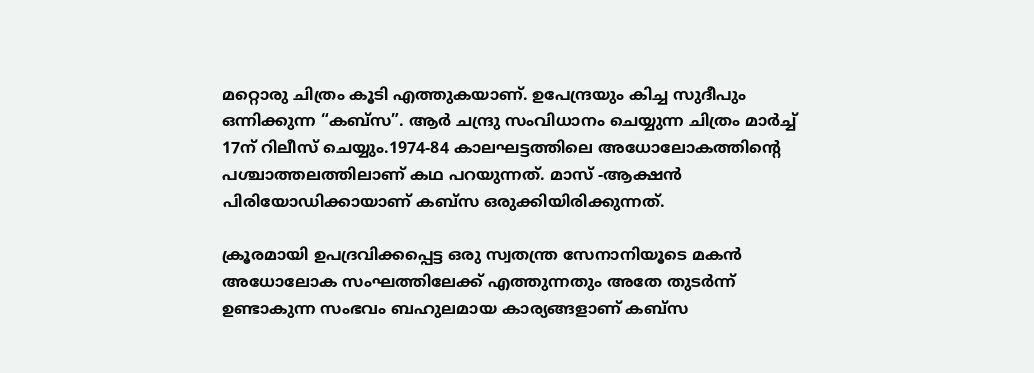മറ്റൊരു ചിത്രം കൂടി എത്തുകയാണ്. ഉപേന്ദ്രയും കിച്ച സുദീപും ഒന്നിക്കുന്ന “കബ്‌സ”. ആര്‍ ചന്ദ്രു സംവിധാനം ചെയ്യുന്ന ചിത്രം മാര്‍ച്ച്‌ 17ന് റിലീസ് ചെയ്യും.1974-84 കാലഘട്ടത്തിലെ അധോലോകത്തിന്റെ പശ്ചാത്തലത്തിലാണ് കഥ പറയുന്നത്. മാസ് -ആക്ഷന്‍ പിരിയോഡിക്കായാണ് കബ്സ ഒരുക്കിയിരിക്കുന്നത്.

ക്രൂരമായി ഉപദ്രവിക്കപ്പെട്ട ഒരു സ്വതന്ത്ര സേനാനിയൂടെ മകന്‍ അധോലോക സംഘത്തിലേക്ക് എത്തുന്നതും അതേ തുടര്‍ന്ന് ഉണ്ടാകുന്ന സംഭവം ബഹുലമായ കാര്യങ്ങളാണ് കബ്സ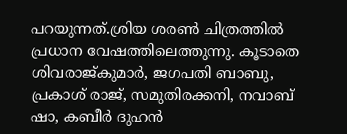പറയുന്നത്.ശ്രിയ ശരണ്‍ ചിത്രത്തില്‍ പ്രധാന വേഷത്തിലെത്തുന്നു. കൂടാതെ ശിവരാജ്‌കുമാര്‍, ജഗപതി ബാബു, പ്രകാശ് രാജ്, സമുതിരക്കനി, നവാബ് ഷാ, കബീര്‍ ദുഹന്‍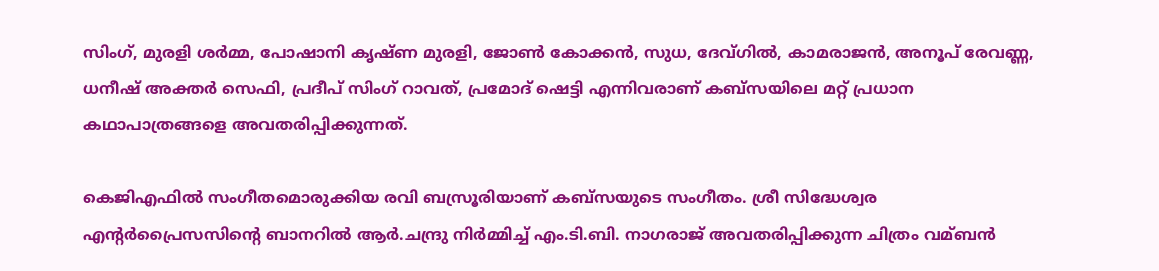സിംഗ്, മുരളി ശര്‍മ്മ, പോഷാനി കൃഷ്ണ മുരളി, ജോണ്‍ കോക്കന്‍, സുധ, ദേവ്ഗില്‍, കാമരാജന്‍, അനൂപ് രേവണ്ണ, ധനീഷ് അക്തര്‍ സെഫി, പ്രദീപ് സിംഗ് റാവത്, പ്രമോദ് ഷെട്ടി എന്നിവരാണ് കബ്സയിലെ മറ്റ് പ്രധാന കഥാപാത്രങ്ങളെ അവതരിപ്പിക്കുന്നത്.

കെജിഎഫില്‍ സംഗീതമൊരുക്കിയ രവി ബസ്രൂരിയാണ് കബ്സയുടെ സംഗീതം. ശ്രീ സിദ്ധേശ്വര എന്റര്‍പ്രൈസസിന്റെ ബാനറില്‍ ആര്‍.ചന്ദ്രു നിര്‍മ്മിച്ച്‌ എം.ടി.ബി. നാഗരാജ് അവതരിപ്പിക്കുന്ന ചിത്രം വമ്ബന്‍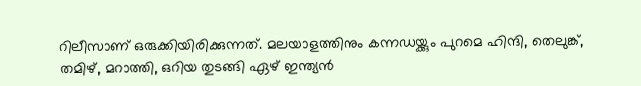റിലീസാണ് ഒരുക്കിയിരിക്കുന്നത്. മലയാളത്തിനും കന്നഡയ്ക്കും പുറമെ ഹിന്ദി, തെലുങ്ക്, തമിഴ്, മറാത്തി, ഒറിയ തുടങ്ങി ഏഴ് ഇന്ത്യന്‍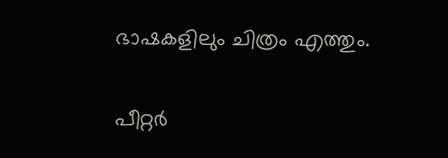ഭാഷകളിലും ചിത്രം എത്തും.

പീറ്റര്‍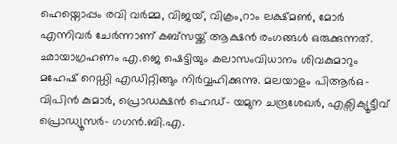ഹെയ്നൊപ്പം രവി വര്‍മ്മ, വിജയ്, വിക്രം,റാം ലക്ഷ്മണ്‍, മോര്‍ എന്നിവര്‍ ചേര്‍ന്നാണ് കബ്സയ്ക്ക് ആക്ഷന്‍ രംഗങ്ങള്‍ ഒരുക്കുന്നത്. ഛായാഗ്രഹണം എ.ജെ ഷെട്ടിയും കലാസംവിധാനം ശിവകുമാറും മഹേഷ് റെഡ്ഡി എഡിറ്റിങ്ങും നിര്‍വ്വഹിക്കുന്നു. മലയാളം പിആര്‍ഒ- വിപിന്‍ കുമാര്‍, പ്രൊഡക്ഷന്‍ ഹെഡ്- യമുന ചന്ദ്രശേഖര്‍, എക്സിക്യൂട്ടീവ് പ്രൊഡ്യൂസര്‍- ഗഗന്‍.ബി.എ.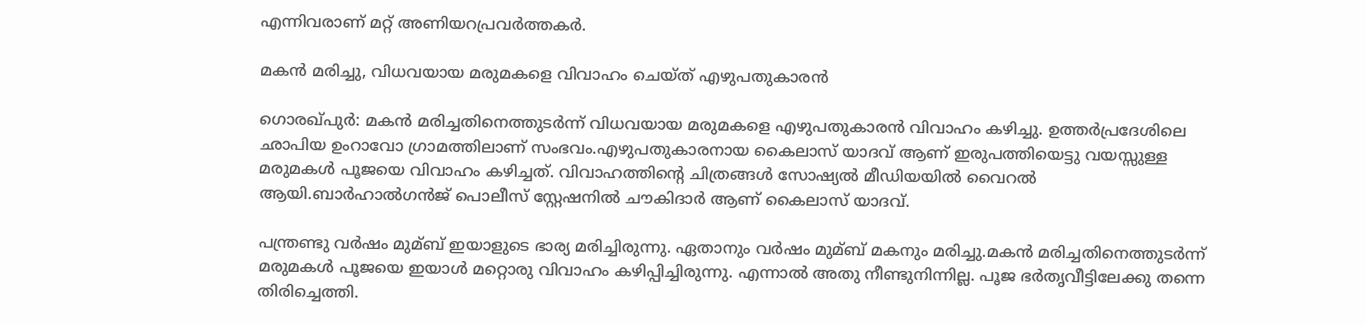എന്നിവരാണ് മറ്റ് അണിയറപ്രവര്‍ത്തകര്‍.

മകന്‍ മരിച്ചു, വിധവയായ മരുമകളെ വിവാഹം ചെയ്ത് എഴുപതുകാരന്‍

ഗൊരഖ്പുര്‍: മകന്‍ മരിച്ചതിനെത്തുടര്‍ന്ന് വിധവയായ മരുമകളെ എഴുപതുകാരന്‍ വിവാഹം കഴിച്ചു. ഉത്തര്‍പ്രദേശിലെ ഛാപിയ ഉംറാവോ ഗ്രാമത്തിലാണ് സംഭവം.എഴുപതുകാരനായ കൈലാസ് യാദവ് ആണ് ഇരുപത്തിയെട്ടു വയസ്സുള്ള മരുമകള്‍ പൂജയെ വിവാഹം കഴിച്ചത്. വിവാഹത്തിന്റെ ചിത്രങ്ങള്‍ സോഷ്യല്‍ മീഡിയയില്‍ വൈറല്‍ ആയി.ബാര്‍ഹാല്‍ഗന്‍ജ് പൊലീസ് സ്റ്റേഷനില്‍ ചൗകിദാര്‍ ആണ് കൈലാസ് യാദവ്.

പന്ത്രണ്ടു വര്‍ഷം മുമ്ബ് ഇയാളുടെ ഭാര്യ മരിച്ചിരുന്നു. ഏതാനും വര്‍ഷം മുമ്ബ് മകനും മരിച്ചു.മകന്‍ മരിച്ചതിനെത്തുടര്‍ന്ന് മരുമകള്‍ പൂജയെ ഇയാള്‍ മറ്റൊരു വിവാഹം കഴിപ്പിച്ചിരുന്നു. എന്നാല്‍ അതു നീണ്ടുനിന്നില്ല. പൂജ ഭര്‍തൃവീട്ടിലേക്കു തന്നെ തിരിച്ചെത്തി.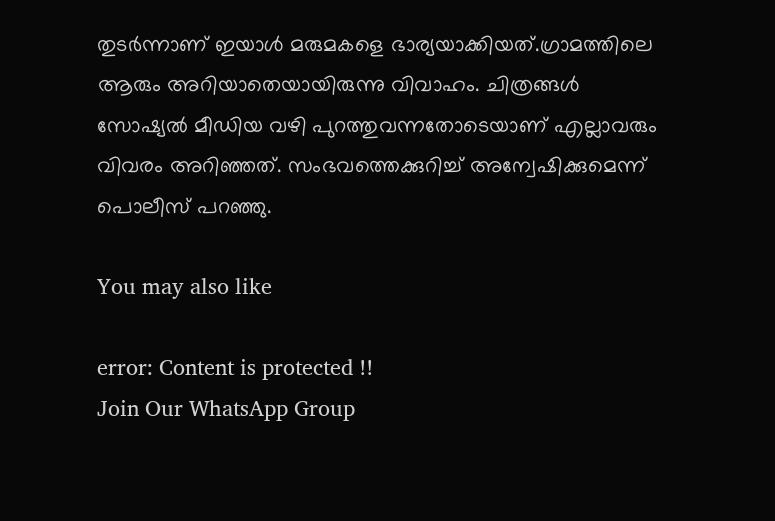തുടര്‍ന്നാണ് ഇയാള്‍ മരുമകളെ ഭാര്യയാക്കിയത്.ഗ്രാമത്തിലെ ആരും അറിയാതെയായിരുന്നു വിവാഹം. ചിത്രങ്ങള്‍ സോഷ്യല്‍ മീഡിയ വഴി പുറത്തുവന്നതോടെയാണ് എല്ലാവരും വിവരം അറിഞ്ഞത്. സംഭവത്തെക്കുറിച്ച്‌ അന്വേഷിക്കുമെന്ന് പൊലീസ് പറഞ്ഞു.

You may also like

error: Content is protected !!
Join Our WhatsApp Group